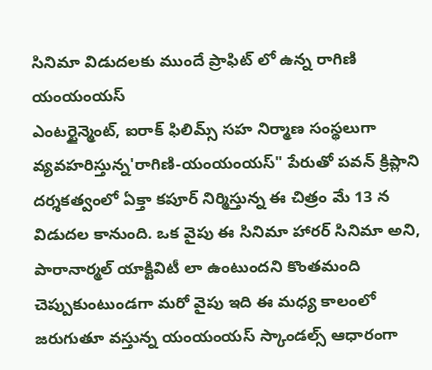సినిమా విడుదలకు ముందే ప్రాఫిట్ లో ఉన్న రాగిణి యంయంయస్
ఎంటర్టైన్మెంట్, ఐరాక్ ఫిలిమ్స్ సహ నిర్మాణ సంస్థలుగా వ్యవహరిస్తున్న'రాగిణి-యంయంయస్" పేరుతో పవన్ క్రిప్లాని దర్శకత్వంలో ఏక్తా కపూర్ నిర్మిస్తున్న ఈ చిత్రం మే 13 న విడుదల కానుంది. ఒక వైపు ఈ సినిమా హారర్ సినిమా అని, పారానార్మల్ యాక్టివిటీ లా ఉంటుందని కొంతమంది చెప్పుకుంటుండగా మరో వైపు ఇది ఈ మధ్య కాలంలో జరుగుతూ వస్తున్న యంయంయస్ స్కాండల్స్ ఆధారంగా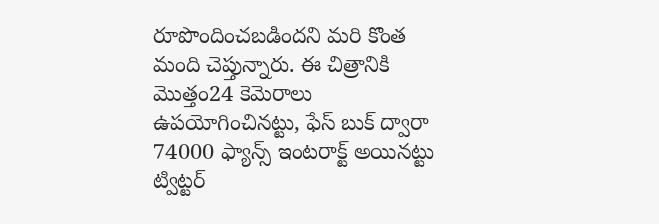రూపొందించబడిందని మరి కొంత మంది చెప్తున్నారు. ఈ చిత్రానికి మొత్తం24 కెమెరాలు ఉపయోగించినట్టు, ఫేస్ బుక్ ద్వారా 74000 ఫ్యాన్స్ ఇంటరాక్ట్ అయినట్టు ట్విట్టర్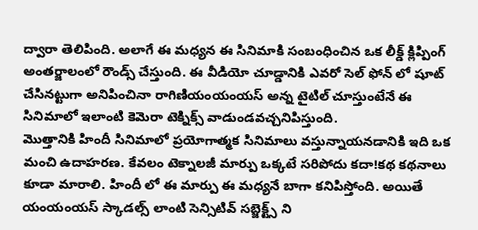ద్వారా తెలిపింది. అలాగే ఈ మధ్యన ఈ సినిమాకి సంబంధించిన ఒక లీక్డ్ క్లిప్పింగ్ అంతర్జాలంలో రౌండ్స్ చేస్తుంది. ఈ వీడియో చూడ్డానికి ఎవరో సెల్ ఫోన్ లో షూట్ చేసినట్టుగా అనిపించినా రాగిణియంయంయస్ అన్న టైటిల్ చూస్తుంటేనే ఈ సినిమాలో ఇలాంటి కెమెరా టెక్నిక్స్ వాడుండవచ్చనిపిస్తుంది.
మొత్తానికి హిందీ సినిమాలో ప్రయోగాత్మక సినిమాలు వస్తున్నాయనడానికి ఇది ఒక మంచి ఉదాహరణ. కేవలం టెక్నాలజీ మార్పు ఒక్కటే సరిపోదు కదా!కథ కథనాలు కూడా మారాలి. హిందీ లో ఈ మార్పు ఈ మధ్యనే బాగా కనిపిస్తోంది. అయితే యంయంయస్ స్కాడల్స్ లాంటి సెన్సిటివ్ సబ్జెక్ట్స్ ని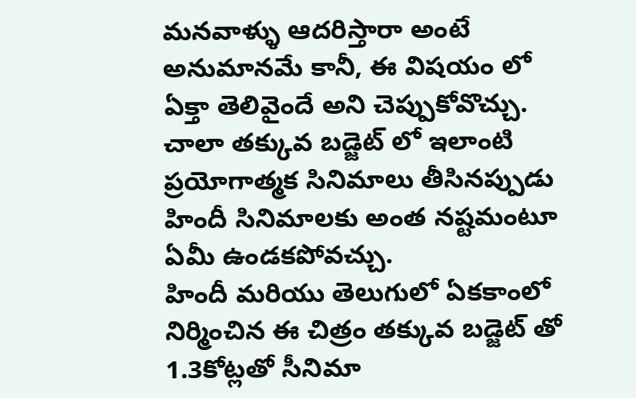మనవాళ్ళు ఆదరిస్తారా అంటే అనుమానమే కానీ, ఈ విషయం లో ఏక్తా తెలివైందే అని చెప్పుకోవొచ్చు. చాలా తక్కువ బడ్జెట్ లో ఇలాంటి ప్రయోగాత్మక సినిమాలు తీసినప్పుడు హిందీ సినిమాలకు అంత నష్టమంటూ ఏమీ ఉండకపోవచ్చు.
హిందీ మరియు తెలుగులో ఏకకాంలో నిర్మించిన ఈ చిత్రం తక్కువ బడ్జెట్ తో 1.3కోట్లతో సీనిమా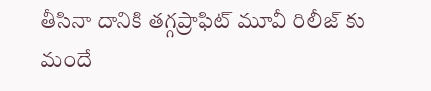తీసినా దానికి తగ్గప్రాఫిట్ మూవీ రిలీజ్ కు మందే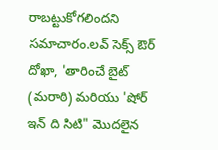రాబట్టుకోగలిందని సమాచారం.లవ్ సెక్స్ ఔర్ దోఖా, 'తారించే బైట్ (మరాఠి) మరియు 'షోర్ ఇన్ ది సిటి" మొదలైన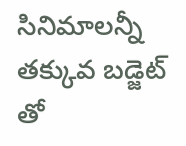సినిమాలన్నీ తక్కువ బడ్జెట్ తో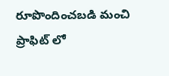రూపొందించబడి మంచి ప్రాఫిట్ లో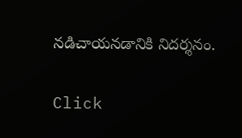నడిచాయనడానికి నిదర్శనం.


Click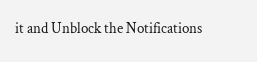it and Unblock the Notifications